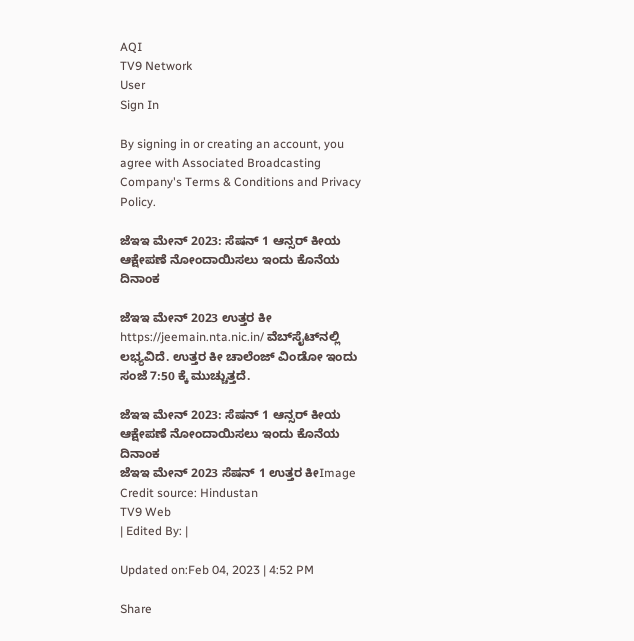AQI
TV9 Network
User
Sign In

By signing in or creating an account, you agree with Associated Broadcasting Company's Terms & Conditions and Privacy Policy.

ಜೆಇಇ ಮೇನ್ 2023: ಸೆಷನ್ 1 ಆನ್ಸರ್ ಕೀಯ ಆಕ್ಷೇಪಣೆ ನೋಂದಾಯಿಸಲು ಇಂದು ಕೊನೆಯ ದಿನಾಂಕ

ಜೆಇಇ ಮೇನ್ 2023 ಉತ್ತರ ಕೀ https://jeemain.nta.nic.in/ ವೆಬ್‌ಸೈಟ್‌ನಲ್ಲಿ ಲಭ್ಯವಿದೆ. ಉತ್ತರ ಕೀ ಚಾಲೆಂಜ್ ವಿಂಡೋ ಇಂದು ಸಂಜೆ 7:50 ಕ್ಕೆ ಮುಚ್ಚುತ್ತದೆ.

ಜೆಇಇ ಮೇನ್ 2023: ಸೆಷನ್ 1 ಆನ್ಸರ್ ಕೀಯ ಆಕ್ಷೇಪಣೆ ನೋಂದಾಯಿಸಲು ಇಂದು ಕೊನೆಯ ದಿನಾಂಕ
ಜೆಇಇ ಮೇನ್ 2023 ಸೆಷನ್ 1 ಉತ್ತರ ಕೀImage Credit source: Hindustan
TV9 Web
| Edited By: |

Updated on:Feb 04, 2023 | 4:52 PM

Share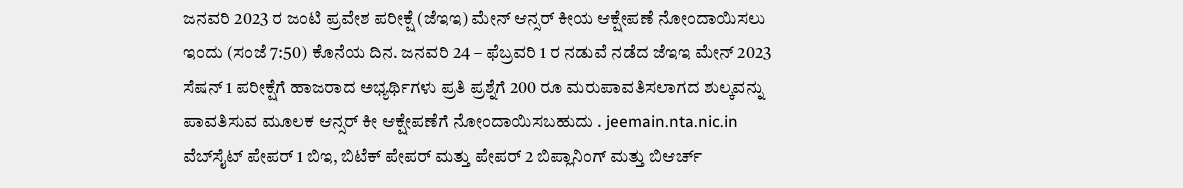ಜನವರಿ 2023 ರ ಜಂಟಿ ಪ್ರವೇಶ ಪರೀಕ್ಷೆ (ಜೆಇಇ) ಮೇನ್ ಆನ್ಸರ್ ಕೀಯ ಆಕ್ಷೇಪಣೆ ನೋಂದಾಯಿಸಲು ಇಂದು (ಸಂಜೆ 7:50) ಕೊನೆಯ ದಿನ. ಜನವರಿ 24 – ಫೆಬ್ರವರಿ 1 ರ ನಡುವೆ ನಡೆದ ಜೆಇಇ ಮೇನ್ 2023 ಸೆಷನ್ 1 ಪರೀಕ್ಷೆಗೆ ಹಾಜರಾದ ಅಭ್ಯರ್ಥಿಗಳು ಪ್ರತಿ ಪ್ರಶ್ನೆಗೆ 200 ರೂ ಮರುಪಾವತಿಸಲಾಗದ ಶುಲ್ಕವನ್ನು ಪಾವತಿಸುವ ಮೂಲಕ ಆನ್ಸರ್ ಕೀ ಆಕ್ಷೇಪಣೆಗೆ ನೋಂದಾಯಿಸಬಹುದು . jeemain.nta.nic.in ವೆಬ್‌ಸೈಟ್ ಪೇಪರ್ 1 ಬಿಇ, ಬಿಟೆಕ್ ಪೇಪರ್ ಮತ್ತು ಪೇಪರ್ 2 ಬಿಪ್ಲಾನಿಂಗ್ ಮತ್ತು ಬಿಆರ್ಚ್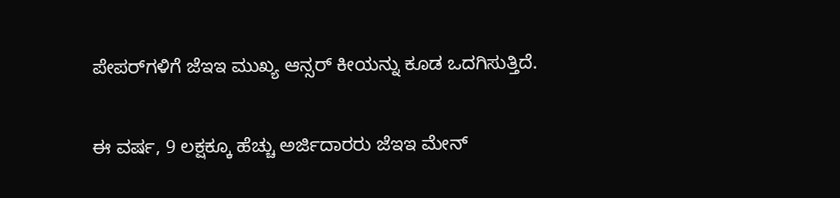ಪೇಪರ್‌ಗಳಿಗೆ ಜೆಇಇ ಮುಖ್ಯ ಆನ್ಸರ್ ಕೀಯನ್ನು ಕೂಡ ಒದಗಿಸುತ್ತಿದೆ.

ಈ ವರ್ಷ, 9 ಲಕ್ಷಕ್ಕೂ ಹೆಚ್ಚು ಅರ್ಜಿದಾರರು ಜೆಇಇ ಮೇನ್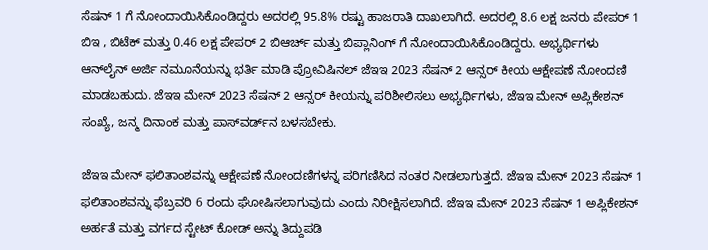ಸೆಷನ್ 1 ಗೆ ನೋಂದಾಯಿಸಿಕೊಂಡಿದ್ದರು ಅದರಲ್ಲಿ 95.8% ರಷ್ಟು ಹಾಜರಾತಿ ದಾಖಲಾಗಿದೆ. ಅದರಲ್ಲಿ 8.6 ಲಕ್ಷ ಜನರು ಪೇಪರ್ 1 ಬಿಇ , ಬಿಟೆಕ್ ಮತ್ತು 0.46 ಲಕ್ಷ ಪೇಪರ್ 2 ಬಿಆರ್ಚ್ ಮತ್ತು ಬಿಪ್ಲಾನಿಂಗ್ ಗೆ ನೋಂದಾಯಿಸಿಕೊಂಡಿದ್ದರು. ಅಭ್ಯರ್ಥಿಗಳು ಆನ್‌ಲೈನ್ ಅರ್ಜಿ ನಮೂನೆಯನ್ನು ಭರ್ತಿ ಮಾಡಿ ಪ್ರೋವಿಷಿನಲ್ ಜೆಇಇ 2023 ಸೆಷನ್ 2 ಆನ್ಸರ್ ಕೀಯ ಆಕ್ಷೇಪಣೆ ನೋಂದಣಿ ಮಾಡಬಹುದು. ಜೆಇಇ ಮೇನ್ 2023 ಸೆಷನ್ 2 ಆನ್ಸರ್ ಕೀಯನ್ನು ಪರಿಶೀಲಿಸಲು ಅಭ್ಯರ್ಥಿಗಳು, ಜೆಇಇ ಮೇನ್ ಅಪ್ಲಿಕೇಶನ್ ಸಂಖ್ಯೆ, ಜನ್ಮ ದಿನಾಂಕ ಮತ್ತು ಪಾಸ್‌ವರ್ಡ್‌ನ ಬಳಸಬೇಕು.

ಜೆಇಇ ಮೇನ್ ಫಲಿತಾಂಶವನ್ನು ಆಕ್ಷೇಪಣೆ ನೋಂದಣಿಗಳನ್ನ ಪರಿಗಣಿಸಿದ ನಂತರ ನೀಡಲಾಗುತ್ತದೆ. ಜೆಇಇ ಮೇನ್ 2023 ಸೆಷನ್ 1 ಫಲಿತಾಂಶವನ್ನು ಫೆಬ್ರವರಿ 6 ರಂದು ಘೋಷಿಸಲಾಗುವುದು ಎಂದು ನಿರೀಕ್ಷಿಸಲಾಗಿದೆ. ಜೆಇಇ ಮೇನ್ 2023 ಸೆಷನ್ 1 ಅಪ್ಲಿಕೇಶನ್ ಅರ್ಹತೆ ಮತ್ತು ವರ್ಗದ ಸ್ಟೇಟ್ ಕೋಡ್ ಅನ್ನು ತಿದ್ದುಪಡಿ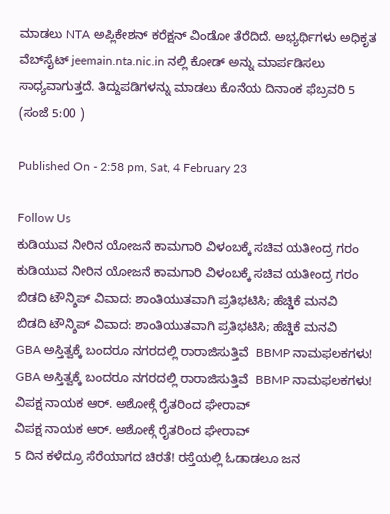ಮಾಡಲು NTA ಅಪ್ಲಿಕೇಶನ್ ಕರೆಕ್ಷನ್ ವಿಂಡೋ ತೆರೆದಿದೆ. ಅಭ್ಯರ್ಥಿಗಳು ಅಧಿಕೃತ ವೆಬ್‌ಸೈಟ್ jeemain.nta.nic.in ನಲ್ಲಿ ಕೋಡ್ ಅನ್ನು ಮಾರ್ಪಡಿಸಲು ಸಾಧ್ಯವಾಗುತ್ತದೆ. ತಿದ್ದುಪಡಿಗಳನ್ನು ಮಾಡಲು ಕೊನೆಯ ದಿನಾಂಕ ಫೆಬ್ರವರಿ 5 (ಸಂಜೆ 5:00 )

Published On - 2:58 pm, Sat, 4 February 23

Follow Us
ಕುಡಿಯುವ ನೀರಿನ ಯೋಜನೆ ಕಾಮಗಾರಿ ವಿಳಂಬಕ್ಕೆ ಸಚಿವ ಯತೀಂದ್ರ ಗರಂ
ಕುಡಿಯುವ ನೀರಿನ ಯೋಜನೆ ಕಾಮಗಾರಿ ವಿಳಂಬಕ್ಕೆ ಸಚಿವ ಯತೀಂದ್ರ ಗರಂ
ಬಿಡದಿ ಟೌನ್ಶಿಪ್ ವಿವಾದ: ಶಾಂತಿಯುತವಾಗಿ ಪ್ರತಿಭಟಿಸಿ; ಹೆಚ್ಡಿಕೆ ಮನವಿ
ಬಿಡದಿ ಟೌನ್ಶಿಪ್ ವಿವಾದ: ಶಾಂತಿಯುತವಾಗಿ ಪ್ರತಿಭಟಿಸಿ; ಹೆಚ್ಡಿಕೆ ಮನವಿ
GBA ಅಸ್ತಿತ್ವಕ್ಕೆ ಬಂದರೂ ನಗರದಲ್ಲಿ ರಾರಾಜಿಸುತ್ತಿವೆ  BBMP ನಾಮಫಲಕಗಳು!
GBA ಅಸ್ತಿತ್ವಕ್ಕೆ ಬಂದರೂ ನಗರದಲ್ಲಿ ರಾರಾಜಿಸುತ್ತಿವೆ  BBMP ನಾಮಫಲಕಗಳು!
ವಿಪಕ್ಷ ನಾಯಕ ಆರ್. ಅಶೋಕ್ಗೆ ರೈತರಿಂದ ಘೇರಾವ್
ವಿಪಕ್ಷ ನಾಯಕ ಆರ್. ಅಶೋಕ್ಗೆ ರೈತರಿಂದ ಘೇರಾವ್
5 ದಿನ ಕಳೆದ್ರೂ ಸೆರೆಯಾಗದ ಚಿರತೆ! ರಸ್ತೆಯಲ್ಲಿ ಓಡಾಡಲೂ ಜನ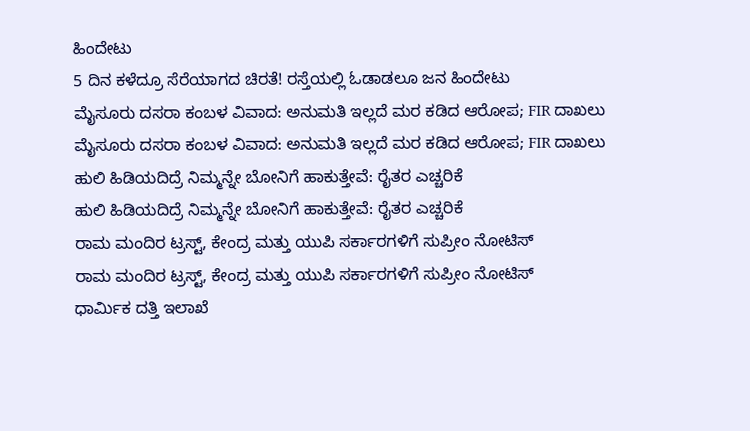ಹಿಂದೇಟು
5 ದಿನ ಕಳೆದ್ರೂ ಸೆರೆಯಾಗದ ಚಿರತೆ! ರಸ್ತೆಯಲ್ಲಿ ಓಡಾಡಲೂ ಜನ ಹಿಂದೇಟು
ಮೈಸೂರು ದಸರಾ ಕಂಬಳ ವಿವಾದ: ಅನುಮತಿ ಇಲ್ಲದೆ ಮರ‌ ಕಡಿದ ಆರೋಪ; FIR ದಾಖಲು
ಮೈಸೂರು ದಸರಾ ಕಂಬಳ ವಿವಾದ: ಅನುಮತಿ ಇಲ್ಲದೆ ಮರ‌ ಕಡಿದ ಆರೋಪ; FIR ದಾಖಲು
ಹುಲಿ ಹಿಡಿಯದಿದ್ರೆ ನಿಮ್ಮನ್ನೇ ಬೋನಿಗೆ ಹಾಕುತ್ತೇವೆ: ರೈತರ ಎಚ್ಚರಿಕೆ
ಹುಲಿ ಹಿಡಿಯದಿದ್ರೆ ನಿಮ್ಮನ್ನೇ ಬೋನಿಗೆ ಹಾಕುತ್ತೇವೆ: ರೈತರ ಎಚ್ಚರಿಕೆ
ರಾಮ ಮಂದಿರ ಟ್ರಸ್ಟ್, ಕೇಂದ್ರ ಮತ್ತು ಯುಪಿ ಸರ್ಕಾರಗಳಿಗೆ ಸುಪ್ರೀಂ ನೋಟಿಸ್
ರಾಮ ಮಂದಿರ ಟ್ರಸ್ಟ್, ಕೇಂದ್ರ ಮತ್ತು ಯುಪಿ ಸರ್ಕಾರಗಳಿಗೆ ಸುಪ್ರೀಂ ನೋಟಿಸ್
ಧಾರ್ಮಿಕ ದತ್ತಿ ಇಲಾಖೆ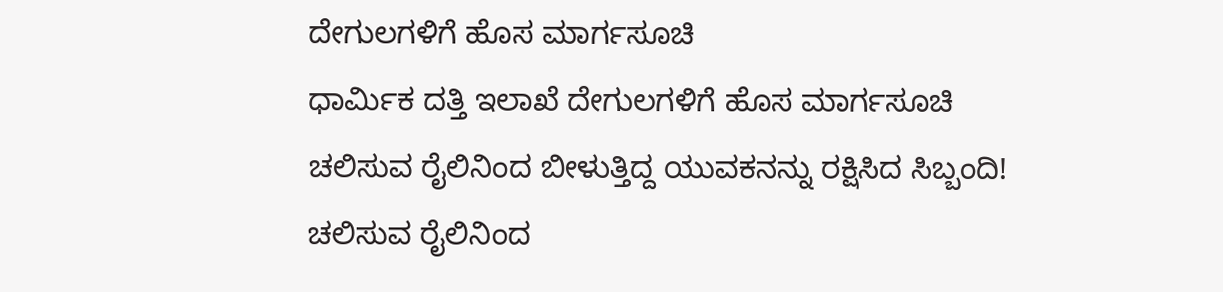ದೇಗುಲಗಳಿಗೆ ಹೊಸ ಮಾರ್ಗಸೂಚಿ
ಧಾರ್ಮಿಕ ದತ್ತಿ ಇಲಾಖೆ ದೇಗುಲಗಳಿಗೆ ಹೊಸ ಮಾರ್ಗಸೂಚಿ
ಚಲಿಸುವ ರೈಲಿನಿಂದ ಬೀಳುತ್ತಿದ್ದ ಯುವಕನನ್ನು ರಕ್ಷಿಸಿದ ಸಿಬ್ಬಂದಿ!
ಚಲಿಸುವ ರೈಲಿನಿಂದ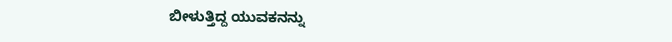ಬೀಳುತ್ತಿದ್ದ ಯುವಕನನ್ನು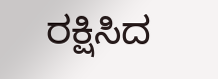ರಕ್ಷಿಸಿದ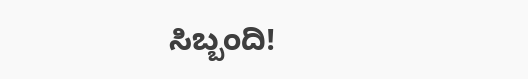ಸಿಬ್ಬಂದಿ!